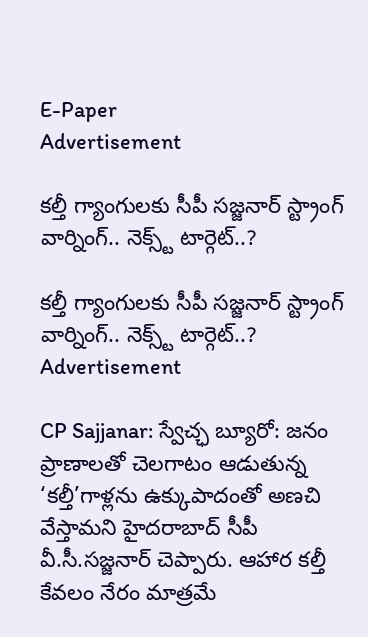E-Paper
Advertisement

కల్తీ గ్యాంగులకు సీపీ సజ్జనార్ స్ట్రాంగ్ వార్నింగ్.. నెక్స్ట్ టార్గెట్..?

కల్తీ గ్యాంగులకు సీపీ సజ్జనార్ స్ట్రాంగ్ వార్నింగ్.. నెక్స్ట్ టార్గెట్..?
Advertisement

CP Sajjanar: స్వేచ్ఛ బ్యూరో: జనం ప్రాణాలతో చెలగాటం ఆడుతున్న ‘కల్తీ’గాళ్లను ఉక్కుపాదంతో అణచి వేస్తామని హైదరాబాద్ సీపీ వీ.సీ.సజ్జనార్ చెప్పారు. ఆహార కల్తీ కేవలం నేరం మాత్రమే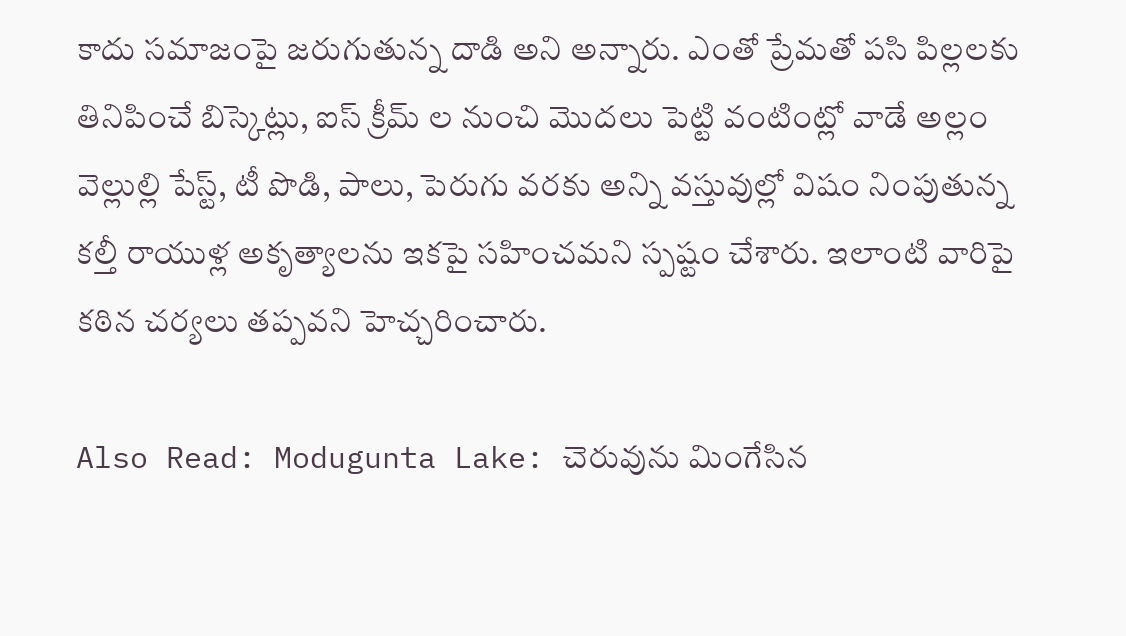కాదు సమాజంపై జరుగుతున్న దాడి అని అన్నారు. ఎంతో ప్రేమతో పసి పిల్లలకు తినిపించే బిస్కెట్లు, ఐస్ క్రీమ్ ల నుంచి మొదలు పెట్టి వంటింట్లో వాడే అల్లం వెల్లుల్లి పేస్ట్, టీ పొడి, పాలు, పెరుగు వరకు అన్ని వస్తువుల్లో విషం నింపుతున్న కల్తీ రాయుళ్ల అకృత్యాలను ఇకపై సహించమని స్పష్టం చేశారు. ఇలాంటి వారిపై కఠిన చర్యలు తప్పవని హెచ్చరించారు.

Also Read: Modugunta Lake: చెరువును మింగేసిన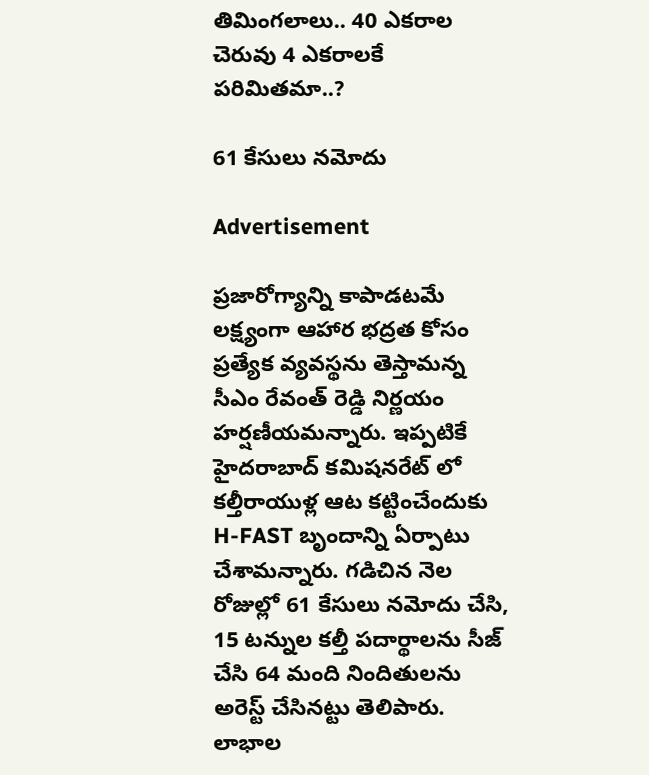తిమింగలాలు.. 40 ఎకరాల చెరువు 4 ఎకరాలకే పరిమితమా..?

61 కేసులు నమోదు

Advertisement

ప్రజారోగ్యాన్ని కాపాడటమే లక్ష్యంగా ఆహార భద్రత కోసం ప్రత్యేక వ్యవస్థను తెస్తామన్న సీఎం రేవంత్ రెడ్డి నిర్ణయం హర్షణీయమన్నారు. ఇప్పటికే హైదరాబాద్ కమిషనరేట్ లో కల్తీరాయుళ్ల ఆట కట్టించేందుకు H-FAST బృందాన్ని ఏర్పాటు చేశామన్నారు. గడిచిన నెల రోజుల్లో 61 కేసులు నమోదు చేసి, 15 టన్నుల కల్తీ పదార్థాలను సీజ్ చేసి 64 మంది నిందితులను అరెస్ట్ చేసినట్టు తెలిపారు. లాభాల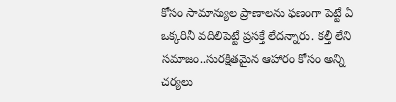కోసం సామాన్యుల ప్రాణాలను ఫణంగా పెట్టే ఏ ఒక్కరినీ వదిలిపెట్టే ప్రసక్తే లేదన్నారు. కల్తీ లేని సమాజం..సురక్షితమైన ఆహారం కోసం అన్ని చర్యలు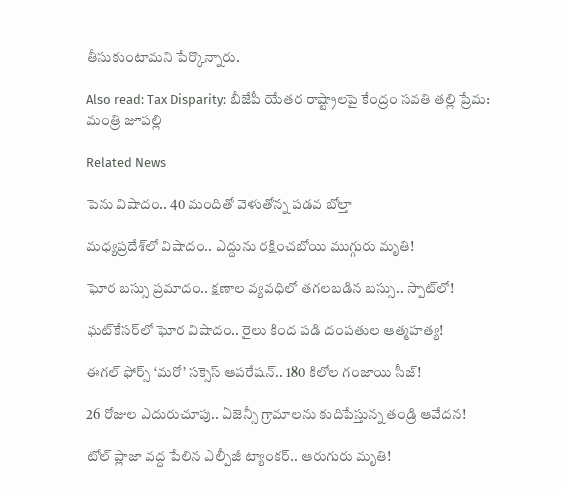తీసుకుంటామని పేర్కొన్నారు.

Also read: Tax Disparity: బీజేపీ యేతర రాష్ట్రాలపై కేంద్రం సవతి తల్లి ప్రేమ: మంత్రి జూపల్లి

Related News

పెను విషాదం.. 40 మందితో వెళుతోన్న ప‌డ‌వ బోల్తా

మధ్యప్రదేశ్‌లో విషాదం.. ఎద్దును రక్షించబోయి ముగ్గురు మృతి!

ఘోర బస్సు ప్రమాదం.. క్షణాల వ్యవధిలో తగలబడిన బస్సు.. స్పాట్‌లో!

ఘట్‌కేసర్‌లో ఘోర విషాదం.. రైలు కింద పడి దంపతుల ఆత్మహత్య!

ఈగల్ ఫోర్స్ ‘మరో’ సక్సెస్ ఆపరేషన్.. 180 కిలోల గంజాయి సీజ్!

26 రోజుల ఎదురుచూపు.. ఏజెన్సీ గ్రామాలను కుదిపేస్తున్న తండ్రి ఆవేదన!

టోల్ ప్లాజా వద్ద పేలిన ఎల్పీజీ ట్యాంకర్.. ఆరుగురు మృతి!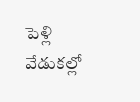పెళ్లి వేడుకల్లో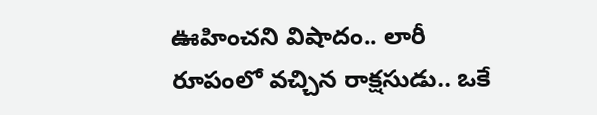ఊహించని విషాదం.. లారీ రూపంలో వచ్చిన రాక్షసుడు.. ఒకే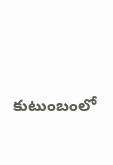కుటుంబంలో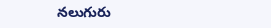నలుగురు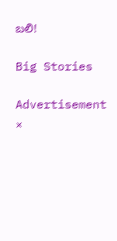బలి!

Big Stories

Advertisement
×